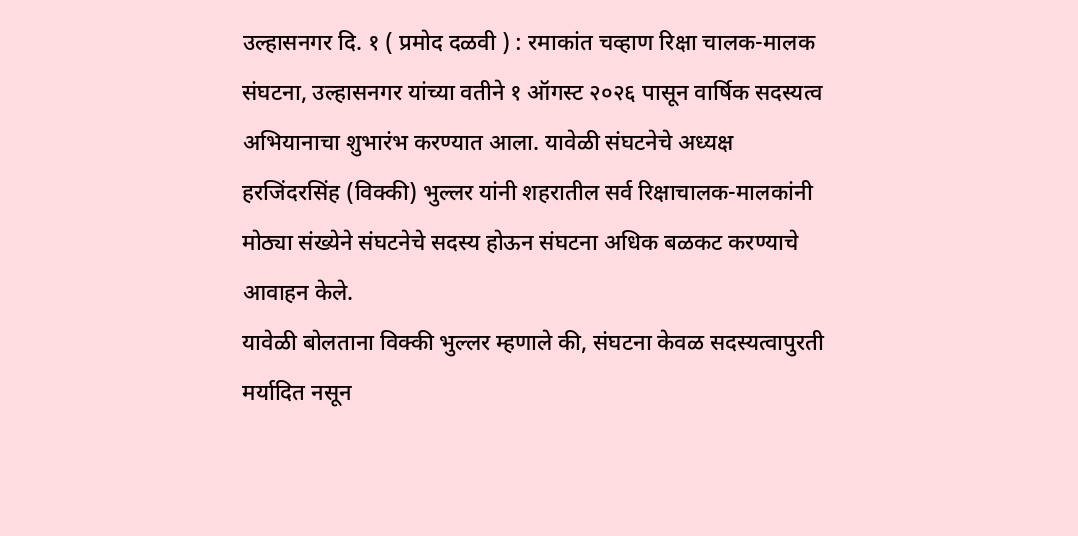उल्हासनगर दि. १ ( प्रमोद दळवी ) : रमाकांत चव्हाण रिक्षा चालक-मालक संघटना, उल्हासनगर यांच्या वतीने १ ऑगस्ट २०२६ पासून वार्षिक सदस्यत्व अभियानाचा शुभारंभ करण्यात आला. यावेळी संघटनेचे अध्यक्ष हरजिंदरसिंह (विक्की) भुल्लर यांनी शहरातील सर्व रिक्षाचालक-मालकांनी मोठ्या संख्येने संघटनेचे सदस्य होऊन संघटना अधिक बळकट करण्याचे आवाहन केले.
यावेळी बोलताना विक्की भुल्लर म्हणाले की, संघटना केवळ सदस्यत्वापुरती मर्यादित नसून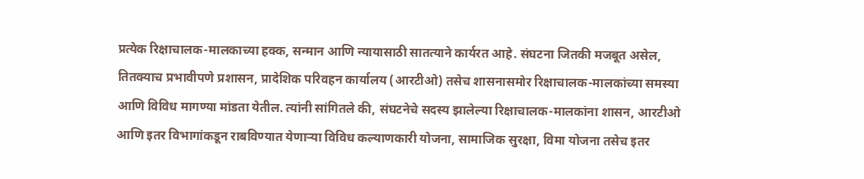प्रत्येक रिक्षाचालक-मालकाच्या हक्क, सन्मान आणि न्यायासाठी सातत्याने कार्यरत आहे. संघटना जितकी मजबूत असेल, तितक्याच प्रभावीपणे प्रशासन, प्रादेशिक परिवहन कार्यालय (आरटीओ) तसेच शासनासमोर रिक्षाचालक-मालकांच्या समस्या आणि विविध मागण्या मांडता येतील. त्यांनी सांगितले की, संघटनेचे सदस्य झालेल्या रिक्षाचालक-मालकांना शासन, आरटीओ आणि इतर विभागांकडून राबविण्यात येणाऱ्या विविध कल्याणकारी योजना, सामाजिक सुरक्षा, विमा योजना तसेच इतर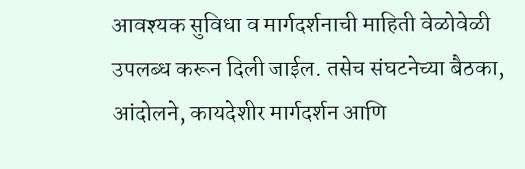आवश्यक सुविधा व मार्गदर्शनाची माहिती वेळोवेळी उपलब्ध करून दिली जाईल. तसेच संघटनेच्या बैठका, आंदोलने, कायदेशीर मार्गदर्शन आणि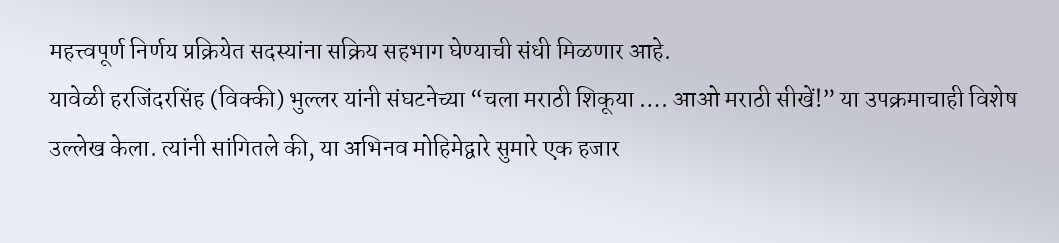महत्त्वपूर्ण निर्णय प्रक्रियेत सदस्यांना सक्रिय सहभाग घेण्याची संधी मिळणार आहे.
यावेळी हरजिंदरसिंह (विक्की) भुल्लर यांनी संघटनेच्या “चला मराठी शिकूया …. आओ मराठी सीखें!” या उपक्रमाचाही विशेष उल्लेख केला. त्यांनी सांगितले की, या अभिनव मोहिमेद्वारे सुमारे एक हजार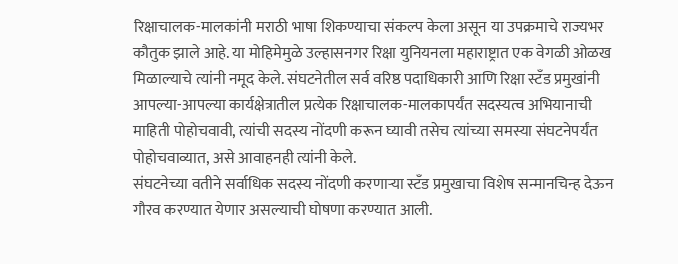रिक्षाचालक-मालकांनी मराठी भाषा शिकण्याचा संकल्प केला असून या उपक्रमाचे राज्यभर कौतुक झाले आहे. या मोहिमेमुळे उल्हासनगर रिक्षा युनियनला महाराष्ट्रात एक वेगळी ओळख मिळाल्याचे त्यांनी नमूद केले. संघटनेतील सर्व वरिष्ठ पदाधिकारी आणि रिक्षा स्टँड प्रमुखांनी आपल्या-आपल्या कार्यक्षेत्रातील प्रत्येक रिक्षाचालक-मालकापर्यंत सदस्यत्व अभियानाची माहिती पोहोचवावी, त्यांची सदस्य नोंदणी करून घ्यावी तसेच त्यांच्या समस्या संघटनेपर्यंत पोहोचवाव्यात, असे आवाहनही त्यांनी केले.
संघटनेच्या वतीने सर्वाधिक सदस्य नोंदणी करणाऱ्या स्टँड प्रमुखाचा विशेष सन्मानचिन्ह देऊन गौरव करण्यात येणार असल्याची घोषणा करण्यात आली.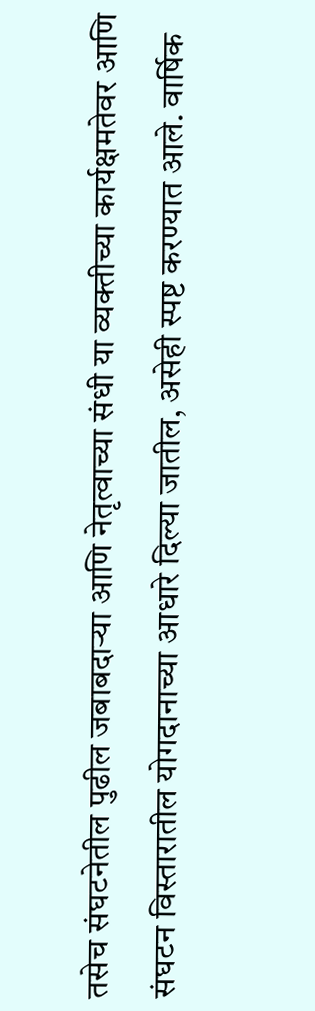तसेच संघटनेतील पुढील जबाबदाऱ्या आणि नेतृत्वाच्या संधी या व्यक्तीच्या कार्यक्षमतेवर आणि संघटन विस्तारातील योगदानाच्या आधारे दिल्या जातील, असेही स्पष्ट करण्यात आले. वार्षिक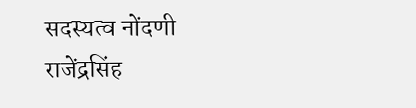सदस्यत्व नोंदणी राजेंद्रसिंह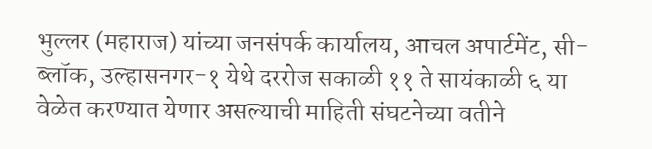भुल्लर (महाराज) यांच्या जनसंपर्क कार्यालय, आचल अपार्टमेंट, सी-ब्लॉक, उल्हासनगर-१ येथे दररोज सकाळी ११ ते सायंकाळी ६ या वेळेत करण्यात येणार असल्याची माहिती संघटनेच्या वतीने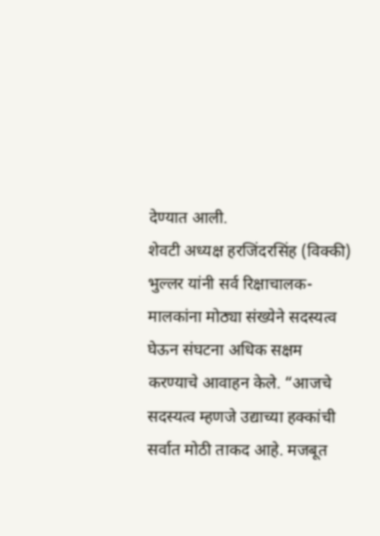देण्यात आली.
शेवटी अध्यक्ष हरजिंदरसिंह (विक्की) भुल्लर यांनी सर्व रिक्षाचालक-मालकांना मोठ्या संख्येने सदस्यत्व घेऊन संघटना अधिक सक्षम करण्याचे आवाहन केले. “आजचे सदस्यत्व म्हणजे उद्याच्या हक्कांची सर्वात मोठी ताकद आहे. मजबूत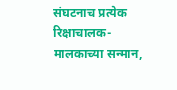संघटनाच प्रत्येक रिक्षाचालक-मालकाच्या सन्मान,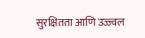सुरक्षितता आणि उज्ज्वल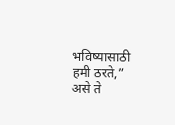भविष्यासाठी हमी ठरते,” असे ते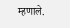म्हणाले.